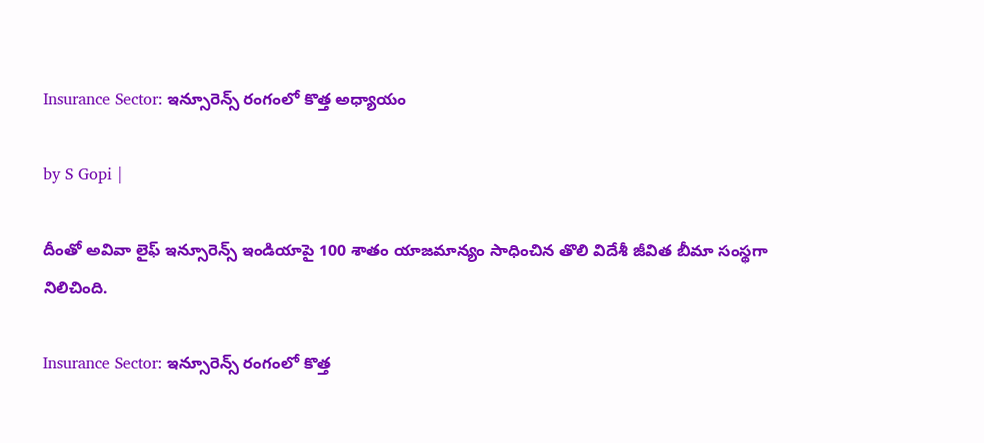Insurance Sector: ఇన్సూరెన్స్ రంగంలో కొత్త అధ్యాయం

by S Gopi |

దీంతో అవివా లైఫ్ ఇన్సూరెన్స్ ఇండియాపై 100 శాతం యాజమాన్యం సాధించిన తొలి విదేశీ జీవిత బీమా సంస్థగా నిలిచింది.

Insurance Sector: ఇన్సూరెన్స్ రంగంలో కొత్త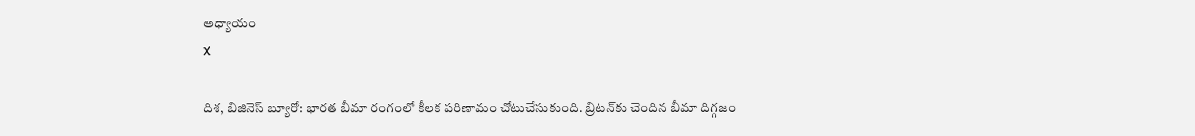అధ్యాయం
X

దిశ, బిజినెస్ బ్యూరో: భారత బీమా రంగంలో కీలక పరిణామం చోటుచేసుకుంది. బ్రిటన్‌కు చెందిన బీమా దిగ్గజం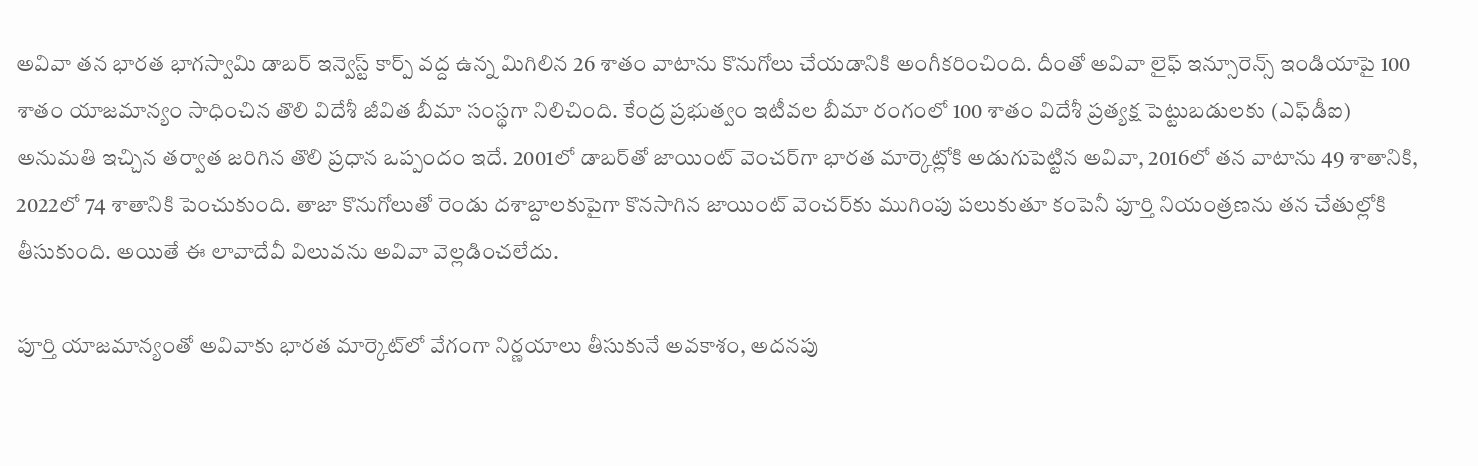అవివా తన భారత భాగస్వామి డాబర్ ఇన్వెస్ట్ కార్ప్ వద్ద ఉన్న మిగిలిన 26 శాతం వాటాను కొనుగోలు చేయడానికి అంగీకరించింది. దీంతో అవివా లైఫ్ ఇన్సూరెన్స్ ఇండియాపై 100 శాతం యాజమాన్యం సాధించిన తొలి విదేశీ జీవిత బీమా సంస్థగా నిలిచింది. కేంద్ర ప్రభుత్వం ఇటీవల బీమా రంగంలో 100 శాతం విదేశీ ప్రత్యక్ష పెట్టుబడులకు (ఎఫ్‌డీఐ) అనుమతి ఇచ్చిన తర్వాత జరిగిన తొలి ప్రధాన ఒప్పందం ఇదే. 2001లో డాబర్‌తో జాయింట్ వెంచర్‌గా భారత మార్కెట్లోకి అడుగుపెట్టిన అవివా, 2016లో తన వాటాను 49 శాతానికి, 2022లో 74 శాతానికి పెంచుకుంది. తాజా కొనుగోలుతో రెండు దశాబ్దాలకుపైగా కొనసాగిన జాయింట్ వెంచర్‌కు ముగింపు పలుకుతూ కంపెనీ పూర్తి నియంత్రణను తన చేతుల్లోకి తీసుకుంది. అయితే ఈ లావాదేవీ విలువను అవివా వెల్లడించలేదు.

పూర్తి యాజమాన్యంతో అవివాకు భారత మార్కెట్‌లో వేగంగా నిర్ణయాలు తీసుకునే అవకాశం, అదనపు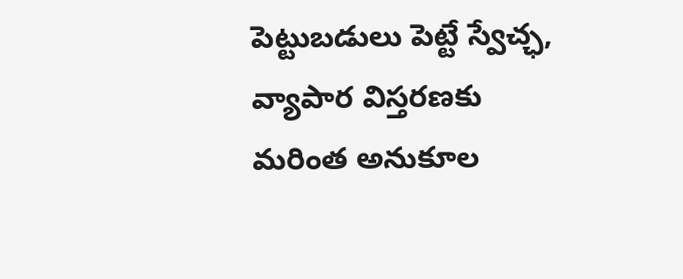పెట్టుబడులు పెట్టే స్వేచ్ఛ, వ్యాపార విస్తరణకు మరింత అనుకూల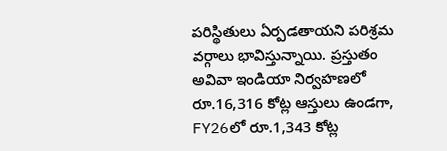పరిస్థితులు ఏర్పడతాయని పరిశ్రమ వర్గాలు భావిస్తున్నాయి. ప్రస్తుతం అవివా ఇండియా నిర్వహణలో రూ.16,316 కోట్ల ఆస్తులు ఉండగా, FY26లో రూ.1,343 కోట్ల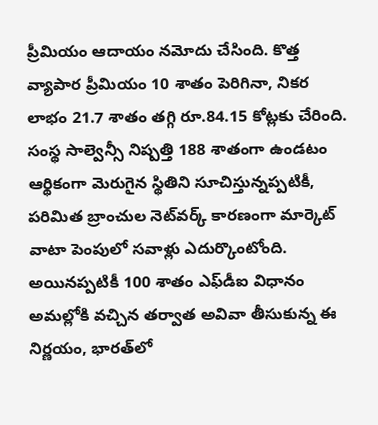ప్రీమియం ఆదాయం నమోదు చేసింది. కొత్త వ్యాపార ప్రీమియం 10 శాతం పెరిగినా, నికర లాభం 21.7 శాతం తగ్గి రూ.84.15 కోట్లకు చేరింది. సంస్థ సాల్వెన్సీ నిష్పత్తి 188 శాతంగా ఉండటం ఆర్థికంగా మెరుగైన స్థితిని సూచిస్తున్నప్పటికీ, పరిమిత బ్రాంచుల నెట్‌వర్క్ కారణంగా మార్కెట్ వాటా పెంపులో సవాళ్లు ఎదుర్కొంటోంది. అయినప్పటికీ 100 శాతం ఎఫ్‌డీఐ విధానం అమల్లోకి వచ్చిన తర్వాత అవివా తీసుకున్న ఈ నిర్ణయం, భారత్‌లో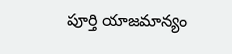పూర్తి యాజమాన్యం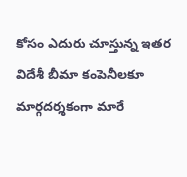కోసం ఎదురు చూస్తున్న ఇతర విదేశీ బీమా కంపెనీలకూ మార్గదర్శకంగా మారే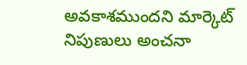అవకాశముందని మార్కెట్ నిపుణులు అంచనా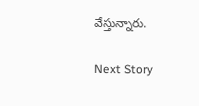వేస్తున్నారు.

Next Story